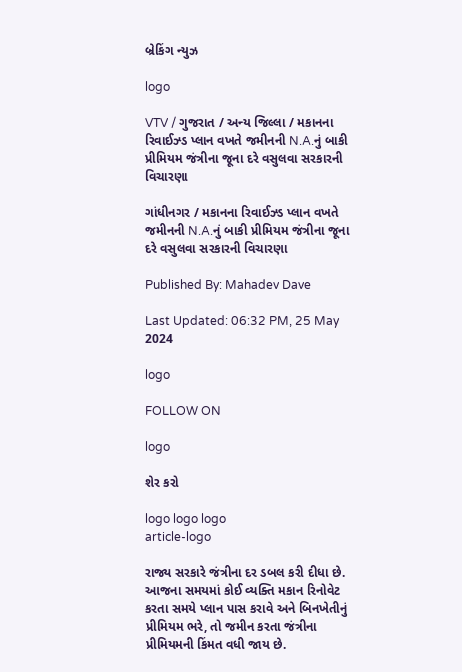બ્રેકિંગ ન્યુઝ

logo

VTV / ગુજરાત / અન્ય જિલ્લા / મકાનના રિવાઈઝ્ડ પ્લાન વખતે જમીનની N.A.નું બાકી પ્રીમિયમ જંત્રીના જૂના દરે વસુલવા સરકારની વિચારણા

ગાંધીનગર / મકાનના રિવાઈઝ્ડ પ્લાન વખતે જમીનની N.A.નું બાકી પ્રીમિયમ જંત્રીના જૂના દરે વસુલવા સરકારની વિચારણા

Published By: Mahadev Dave

Last Updated: 06:32 PM, 25 May 2024

logo

FOLLOW ON

logo

શેર કરો

logo logo logo
article-logo

રાજ્ય સરકારે જંત્રીના દર ડબલ કરી દીધા છે. આજના સમયમાં કોઈ વ્યક્તિ મકાન રિનોવેટ કરતા સમયે પ્લાન પાસ કરાવે અને બિનખેતીનું પ્રીમિયમ ભરે, તો જમીન કરતા જંત્રીના પ્રીમિયમની કિંમત વધી જાય છે.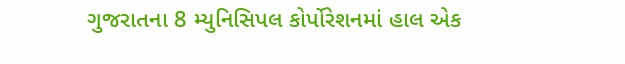ગુજરાતના 8 મ્યુનિસિપલ કોર્પોરેશનમાં હાલ એક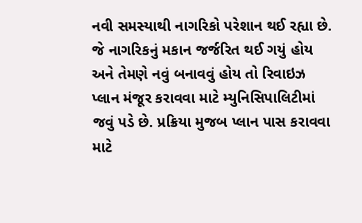નવી સમસ્યાથી નાગરિકો પરેશાન થઈ રહ્યા છે. જે નાગરિકનું મકાન જર્જરિત થઈ ગયું હોય અને તેમણે નવું બનાવવું હોય તો રિવાઇઝ પ્લાન મંજૂર કરાવવા માટે મ્યુનિસિપાલિટીમાં જવું પડે છે. પ્રક્રિયા મુજબ પ્લાન પાસ કરાવવા માટે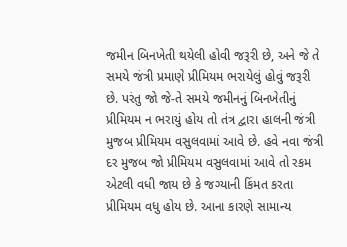જમીન બિનખેતી થયેલી હોવી જરૂરી છે, અને જે તે સમયે જંત્રી પ્રમાણે પ્રીમિયમ ભરાયેલું હોવું જરૂરી છે. પરંતુ જો જે-તે સમયે જમીનનું બિનખેતીનું પ્રીમિયમ ન ભરાયું હોય તો તંત્ર દ્વારા હાલની જંત્રી મુજબ પ્રીમિયમ વસુલવામાં આવે છે. હવે નવા જંત્રી દર મુજબ જો પ્રીમિયમ વસુલવામાં આવે તો રકમ એટલી વધી જાય છે કે જગ્યાની કિંમત કરતા પ્રીમિયમ વધુ હોય છે. આના કારણે સામાન્ય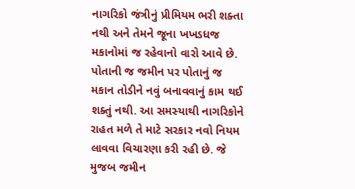નાગરિકો જંત્રીનું પ્રીમિયમ ભરી શક્તા નથી અને તેમને જૂના ખખડધજ મકાનોમાં જ રહેવાનો વારો આવે છે. પોતાની જ જમીન પર પોતાનું જ મકાન તોડીને નવું બનાવવાનું કામ થઈ શક્તું નથી. આ સમસ્યાથી નાગરિકોને રાહત મળે તે માટે સરકાર નવો નિયમ લાવવા વિચારણા કરી રહી છે. જે મુજબ જમીન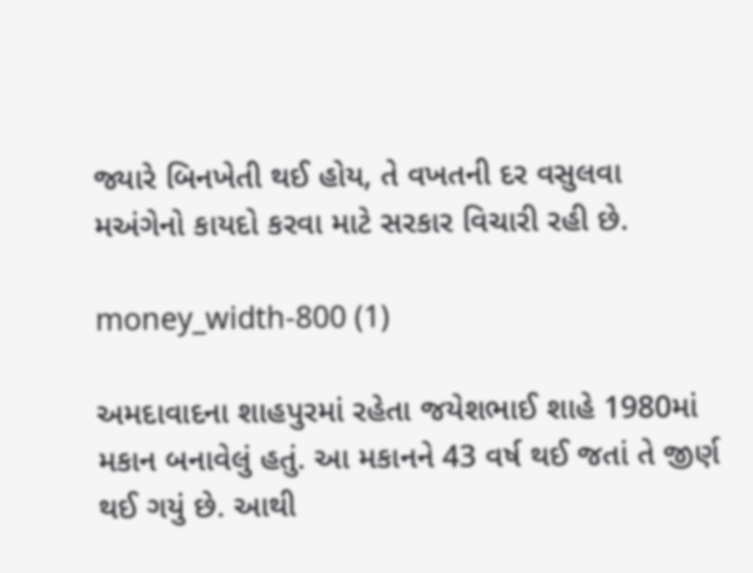જ્યારે બિનખેતી થઈ હોય, તે વખતની દર વસુલવા મઅંગેનો કાયદો કરવા માટે સરકાર વિચારી રહી છે.

money_width-800 (1)

અમદાવાદના શાહપુરમાં રહેતા જયેશભાઈ શાહે 1980માં મકાન બનાવેલું હતું. આ મકાનને 43 વર્ષ થઈ જતાં તે જીર્ણ થઈ ગયું છે. આથી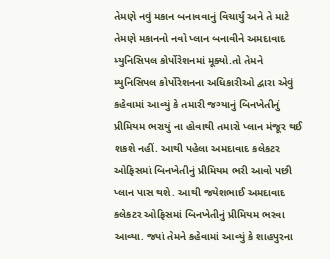તેમણે નવું મકાન બનાવવાનું વિચાર્યું અને તે માટે તેમણે મકાનનો નવો પ્લાન બનાવીને અમદાવાદ મ્યુનિસિપલ કોર્પોરેશનમાં મૂક્યો.તો તેમને મ્યુનિસિપલ કોર્પોરેશનના અધિકારીઓ દ્વારા એવું કહેવામાં આવ્યું કે તમારી જગ્યાનું બિનખેતીનું પ્રીમિયમ ભરાયું ના હોવાથી તમારો પ્લાન મંજૂર થઈ શકશે નહીં. આથી પહેલા અમદાવાદ કલેકટર ઓફિસમાં બિનખેતીનું પ્રીમિયમ ભરી આવો પછી પ્લાન પાસ થશે. આથી જયેશભાઈ અમદાવાદ કલેકટર ઓફિસમાં બિનખેતીનું પ્રીમિયમ ભરવા આવ્યા. જ્યાં તેમને કહેવામાં આવ્યું કે શાહપુરના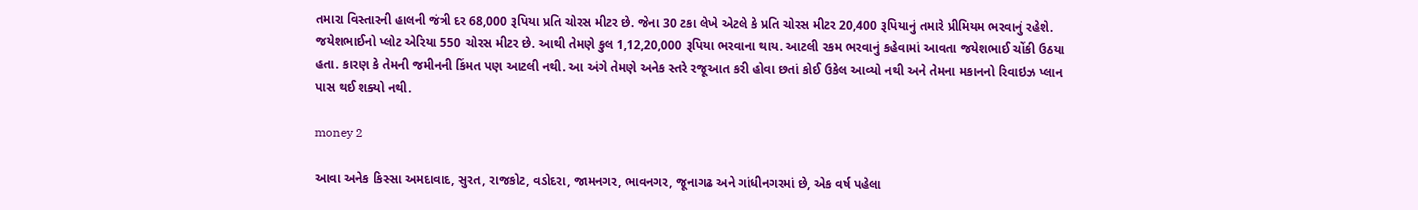તમારા વિસ્તારની હાલની જંત્રી દર 68,000 રૂપિયા પ્રતિ ચોરસ મીટર છે. જેના 30 ટકા લેખે એટલે કે પ્રતિ ચોરસ મીટર 20,400 રૂપિયાનું તમારે પ્રીમિયમ ભરવાનું રહેશે. જયેશભાઈનો પ્લોટ એરિયા 550 ચોરસ મીટર છે. આથી તેમણે કુલ 1,12,20,000 રૂપિયા ભરવાના થાય. આટલી રકમ ભરવાનું કહેવામાં આવતા જયેશભાઈ ચોંકી ઉઠયા હતા. કારણ કે તેમની જમીનની કિંમત પણ આટલી નથી. આ અંગે તેમણે અનેક સ્તરે રજૂઆત કરી હોવા છતાં કોઈ ઉકેલ આવ્યો નથી અને તેમના મકાનનો રિવાઇઝ પ્લાન પાસ થઈ શક્યો નથી.

money 2

આવા અનેક કિસ્સા અમદાવાદ, સુરત, રાજકોટ, વડોદરા, જામનગર, ભાવનગર, જૂનાગઢ અને ગાંધીનગરમાં છે, એક વર્ષ પહેલા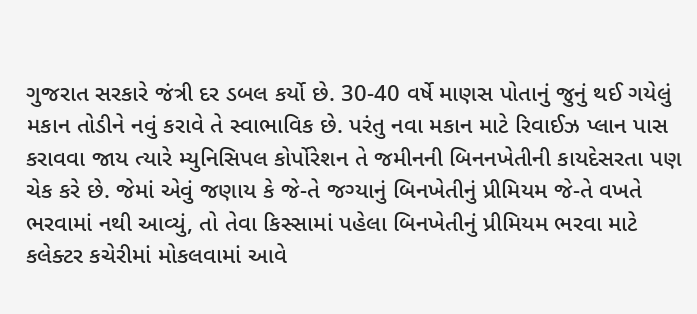ગુજરાત સરકારે જંત્રી દર ડબલ કર્યો છે. 30-40 વર્ષે માણસ પોતાનું જુનું થઈ ગયેલું મકાન તોડીને નવું કરાવે તે સ્વાભાવિક છે. પરંતુ નવા મકાન માટે રિવાઈઝ પ્લાન પાસ કરાવવા જાય ત્યારે મ્યુનિસિપલ કોર્પોરેશન તે જમીનની બિનનખેતીની કાયદેસરતા પણ ચેક કરે છે. જેમાં એવું જણાય કે જે-તે જગ્યાનું બિનખેતીનું પ્રીમિયમ જે-તે વખતે ભરવામાં નથી આવ્યું, તો તેવા કિસ્સામાં પહેલા બિનખેતીનું પ્રીમિયમ ભરવા માટે કલેક્ટર કચેરીમાં મોકલવામાં આવે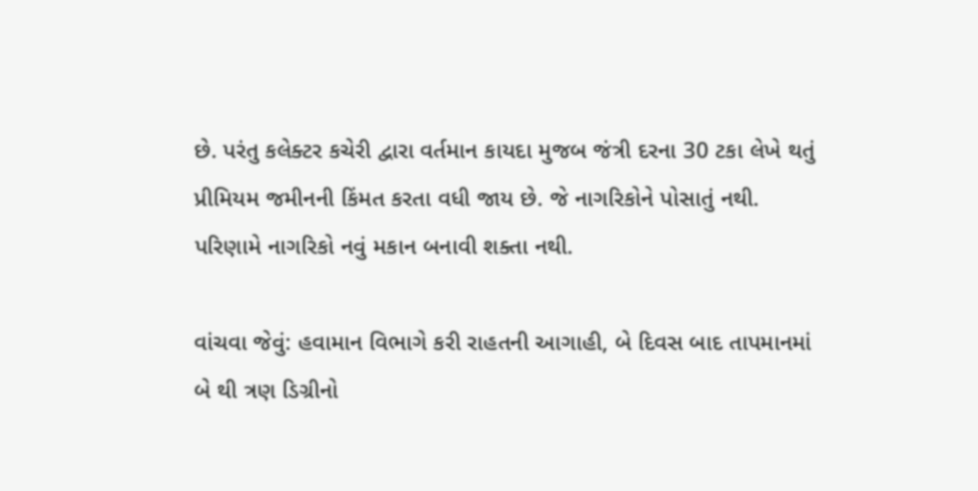છે. પરંતુ કલેક્ટર કચેરી દ્વારા વર્તમાન કાયદા મુજબ જંત્રી દરના 30 ટકા લેખે થતું પ્રીમિયમ જમીનની કિંમત કરતા વધી જાય છે. જે નાગરિકોને પોસાતું નથી. પરિણામે નાગરિકો નવું મકાન બનાવી શક્તા નથી.

વાંચવા જેવું: હવામાન વિભાગે કરી રાહતની આગાહી, બે દિવસ બાદ તાપમાનમાં બે થી ત્રણ ડિગ્રીનો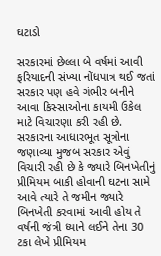ઘટાડો

સરકારમાં છેલ્લા બે વર્ષમાં આવી ફરિયાદની સંખ્યા નોંધપાત્ર થઈ જતાં સરકાર પણ હવે ગંભીર બનીને આવા કિસ્સાઓના કાયમી ઉકેલ માટે વિચારણા કરી રહી છે. સરકારના આધારભૂત સૂત્રોના જણાવ્યા મુજબ સરકાર એવું વિચારી રહી છે કે જ્યારે બિનખેતીનું પ્રીમિયમ બાકી હોવાની ઘટના સામે આવે ત્યારે તે જમીન જ્યારે બિનખેતી કરવામાં આવી હોય તે વર્ષની જંત્રી ધ્યાને લઈને તેના 30 ટકા લેખે પ્રીમિયમ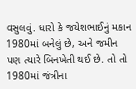વસુલવું. ધારો કે જયેશભાઈનું મકાન 1980માં બનેલું છે, અને જમીન પણ ત્યારે બિનખેતી થઈ છે. તો તો 1980માં જંત્રીના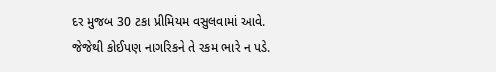દર મુજબ 30 ટકા પ્રીમિયમ વસુલવામાં આવે. જેજેથી કોઈપણ નાગરિકને તે રકમ ભારે ન પડે.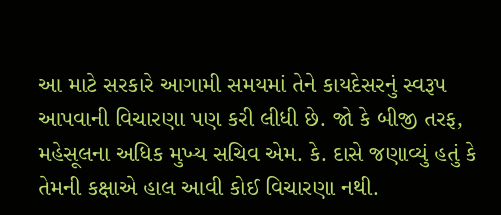આ માટે સરકારે આગામી સમયમાં તેને કાયદેસરનું સ્વરૂપ આપવાની વિચારણા પણ કરી લીધી છે. જો કે બીજી તરફ, મહેસૂલના અધિક મુખ્ય સચિવ એમ. કે. દાસે જણાવ્યું હતું કે તેમની કક્ષાએ હાલ આવી કોઈ વિચારણા નથી.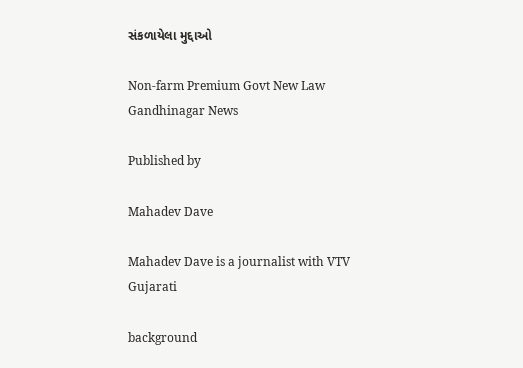સંકળાયેલા મુદ્દાઓ

Non-farm Premium Govt New Law Gandhinagar News

Published by

Mahadev Dave

Mahadev Dave is a journalist with VTV Gujarati

background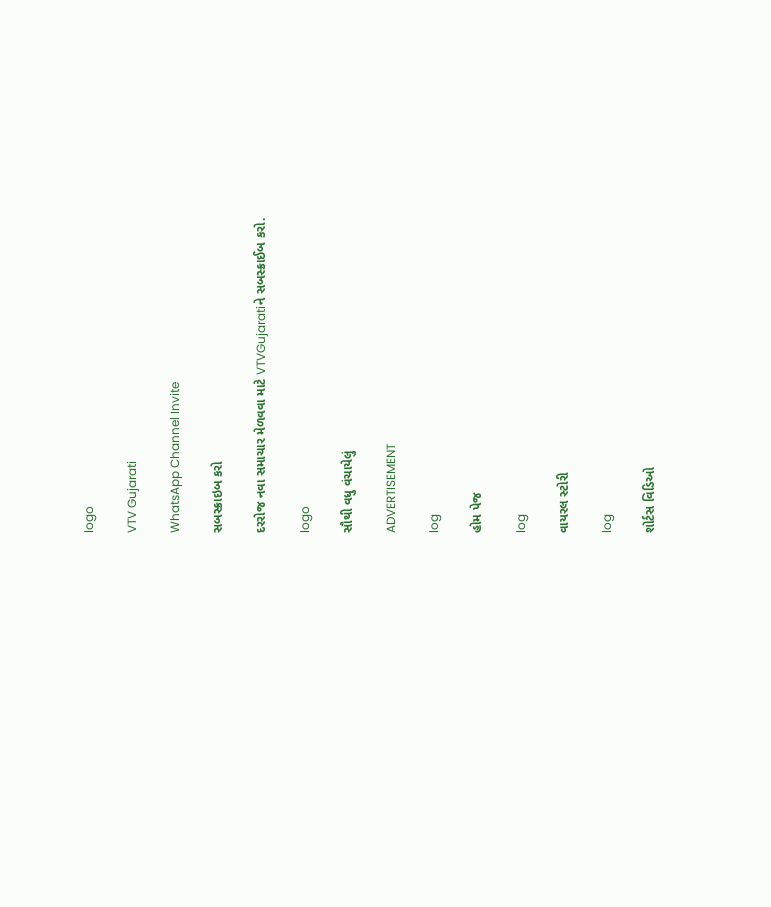logo

VTV Gujarati

WhatsApp Channel Invite

સબસ્ક્રાઇબ કરો

દરરોજ નવા સમાચાર મેળવવા માટે VTVGujaratiને સબસ્ક્રાઈબ કરો.

logo

સૌથી વધુ વંચાયેલું

ADVERTISEMENT

log

હોમ પેજ

log

વાયરલ સ્ટોરી

log

શોર્ટસ વિડિઓ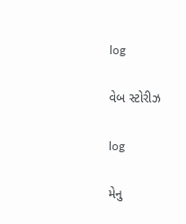log

વેબ સ્ટોરીઝ

log

મેનુ